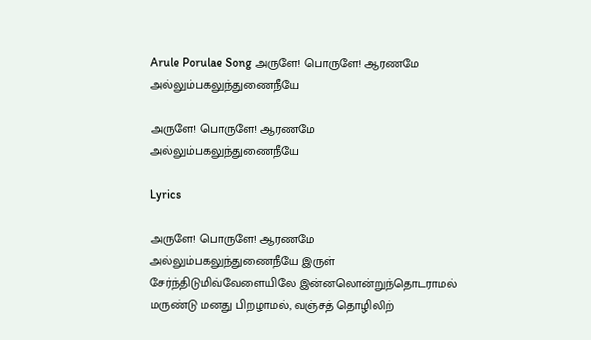Arule Porulae Song அருளே! பொருளே! ஆரணமே அல்லும்பகலுந்துணைநீயே

அருளே! பொருளே! ஆரணமே அல்லும்பகலுந்துணைநீயே

Lyrics

அருளே! பொருளே! ஆரணமே அல்லும்பகலுந்துணைநீயே இருள் சேர்ந்திடுமிவ்வேளையிலே இன்னலொன்றுந்தொடராமல் மருண்டு மனது பிறழாமல், வஞ்சத் தொழிலிற்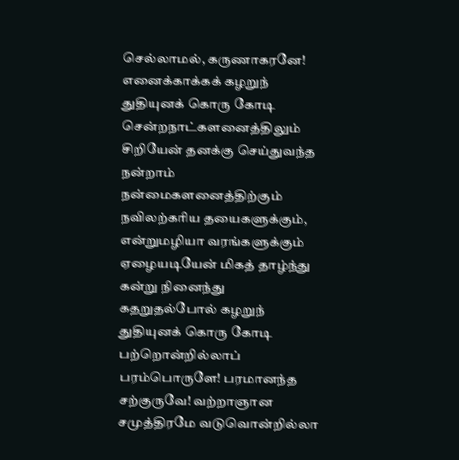செல்லாமல், கருணாகரனே! எனைக்காக்கக் கழறுந் துதியுனக் கொரு கோடி சென்றநாட்களனைத்திலும் சிறியேன் தனக்கு செய்துவந்த நன்றாம் நன்மைகளனைத்திற்கும் நவிலற்கரிய தயைகளுக்கும், என்றுமழியா வரங்களுக்கும் ஏழையடியேன் மிகத் தாழ்ந்து கன்று நினைந்து கதறுதல்போல் கழறுந் துதியுனக் கொரு கோடி பற்றொன்றில்லாப் பரம்பொருளே! பரமானந்த சற்குருவே! வற்றாஞான சமுத்திரமே வடுவொன்றில்லா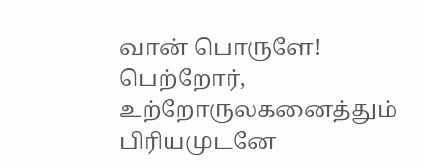வான் பொருளே! பெற்றோர், உற்றோருலகனைத்தும் பிரியமுடனே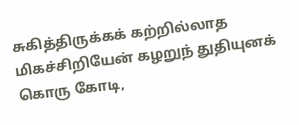சுகித்திருக்கக் கற்றில்லாத மிகச்சிறியேன் கழறுந் துதியுனக் கொரு கோடி,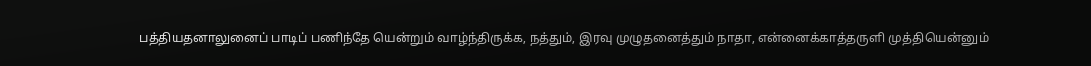பத்தியதனாலுனைப் பாடிப் பணிந்தே யென்றும் வாழ்ந்திருக்க, நத்தும், இரவு முழுதனைத்தும் நாதா, என்னைக்காத்தருளி முத்தியென்னும்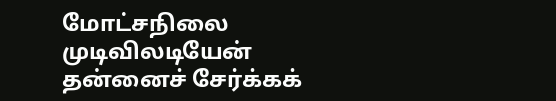மோட்சநிலை முடிவிலடியேன் தன்னைச் சேர்க்கக்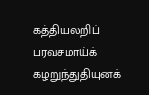கத்தியலறிப் பரவசமாய்க் கழறுந்துதியுனக்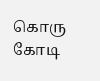கொரு கோடி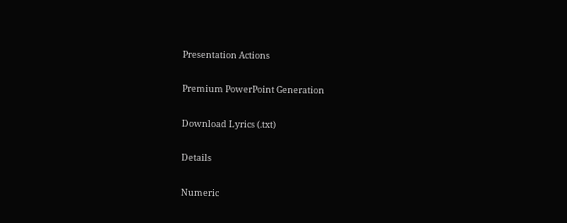Presentation Actions

Premium PowerPoint Generation

Download Lyrics (.txt)

Details

Numeric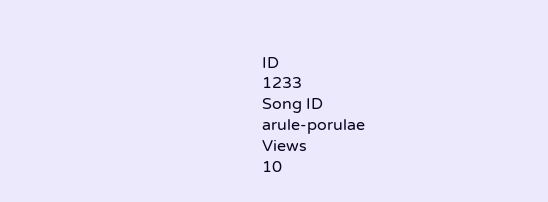ID
1233
Song ID
arule-porulae
Views
10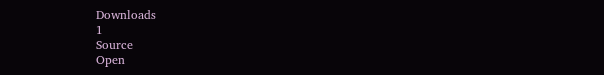Downloads
1
Source
Open